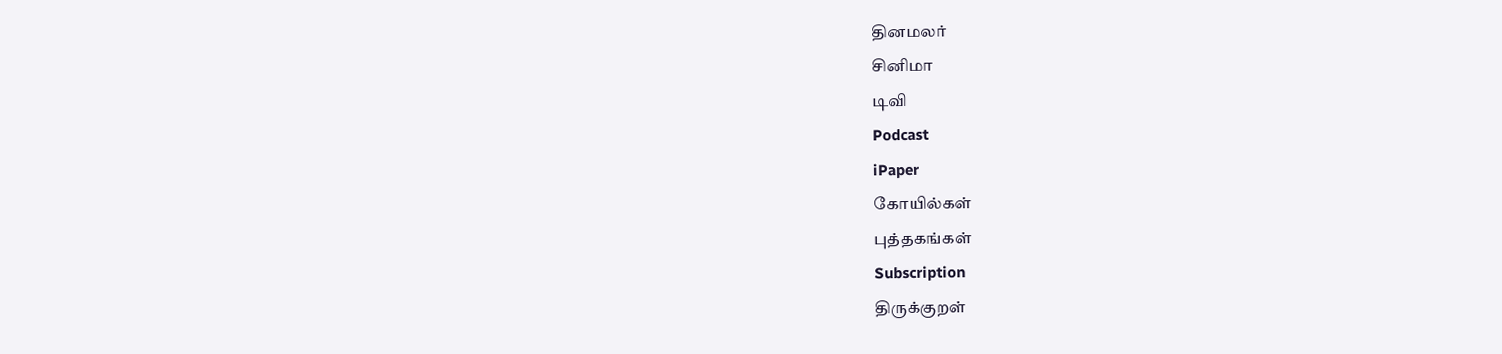தினமலர்
சினிமா
டிவி
Podcast
iPaper
கோயில்கள்
புத்தகங்கள்
Subscription
திருக்குறள்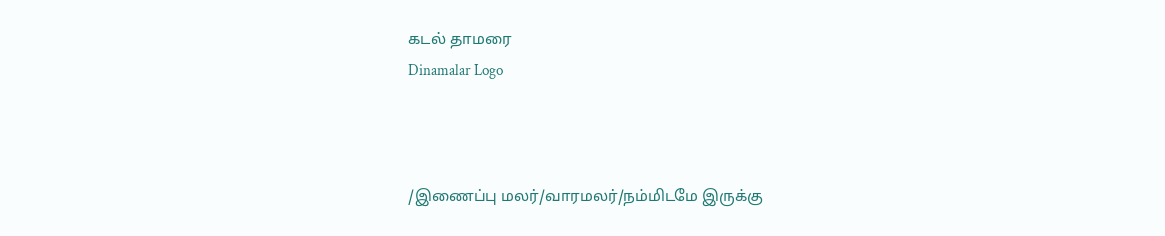கடல் தாமரை
Dinamalar Logo



/இணைப்பு மலர்/வாரமலர்/நம்மிடமே இருக்கு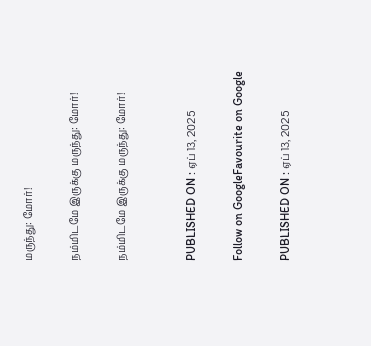மருந்து: மோர்!

நம்மிடமே இருக்கு மருந்து: மோர்!

நம்மிடமே இருக்கு மருந்து: மோர்!


PUBLISHED ON : ஏப் 13, 2025

Follow on GoogleFavourite on Google

PUBLISHED ON : ஏப் 13, 2025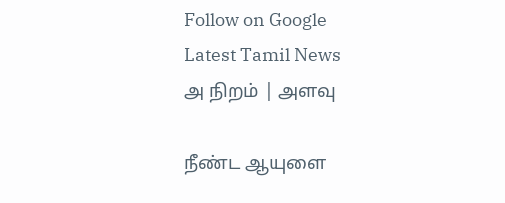Follow on Google
Latest Tamil News
அ நிறம் | அளவு

நீண்ட ஆயுளை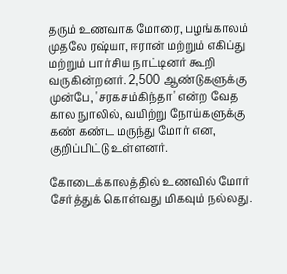தரும் உணவாக மோரை, பழங்காலம் முதலே ரஷ்யா, ஈரான் மற்றும் எகிப்து மற்றும் பார்சிய நாட்டினர் கூறி வருகின்றனர். 2,500 ஆண்டுகளுக்கு முன்பே, 'சரகசம்கிந்தா' என்ற வேத கால நுாலில், வயிற்று நோய்களுக்கு கண் கண்ட மருந்து மோர் என, குறிப்பிட்டு உள்ளனர்.

கோடைக்காலத்தில் உணவில் மோர் சேர்த்துக் கொள்வது மிகவும் நல்லது.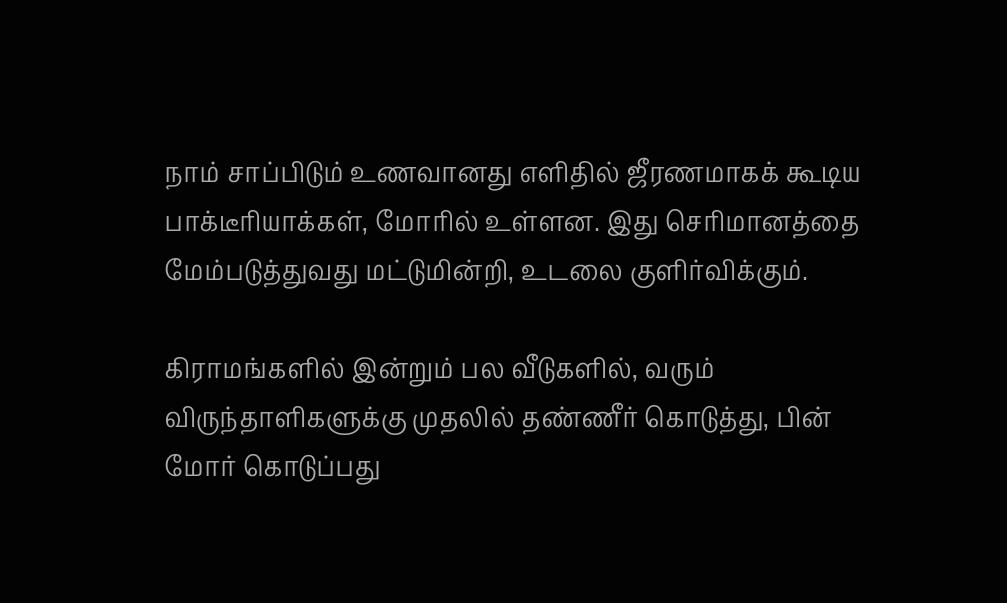நாம் சாப்பிடும் உணவானது எளிதில் ஜீரணமாகக் கூடிய பாக்டீரியாக்கள், மோரில் உள்ளன. இது செரிமானத்தை மேம்படுத்துவது மட்டுமின்றி, உடலை குளிர்விக்கும்.

கிராமங்களில் இன்றும் பல வீடுகளில், வரும் விருந்தாளிகளுக்கு முதலில் தண்ணீர் கொடுத்து, பின் மோர் கொடுப்பது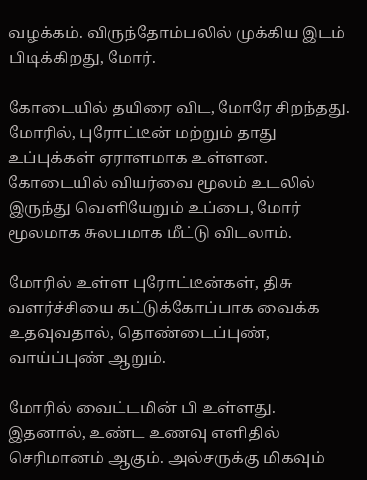வழக்கம். விருந்தோம்பலில் முக்கிய இடம் பிடிக்கிறது, மோர்.

கோடையில் தயிரை விட, மோரே சிறந்தது. மோரில், புரோட்டீன் மற்றும் தாது உப்புக்கள் ஏராளமாக உள்ளன. கோடையில் வியர்வை மூலம் உடலில் இருந்து வெளியேறும் உப்பை, மோர் மூலமாக சுலபமாக மீட்டு விடலாம்.

மோரில் உள்ள புரோட்டீன்கள், திசு வளர்ச்சியை கட்டுக்கோப்பாக வைக்க உதவுவதால், தொண்டைப்புண், வாய்ப்புண் ஆறும்.

மோரில் வைட்டமின் பி உள்ளது. இதனால், உண்ட உணவு எளிதில் செரிமானம் ஆகும். அல்சருக்கு மிகவும்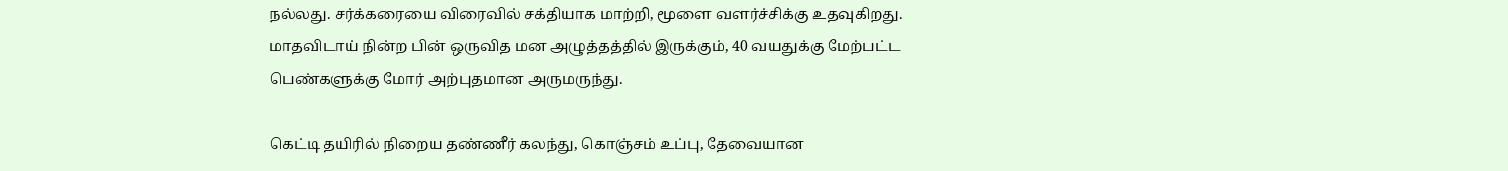நல்லது. சர்க்கரையை விரைவில் சக்தியாக மாற்றி, மூளை வளர்ச்சிக்கு உதவுகிறது. மாதவிடாய் நின்ற பின் ஒருவித மன அழுத்தத்தில் இருக்கும், 40 வயதுக்கு மேற்பட்ட பெண்களுக்கு மோர் அற்புதமான அருமருந்து.

கெட்டி தயிரில் நிறைய தண்ணீர் கலந்து, கொஞ்சம் உப்பு, தேவையான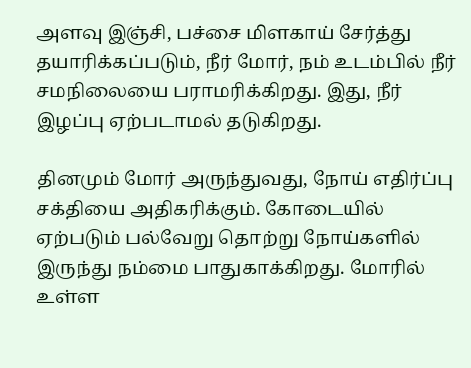அளவு இஞ்சி, பச்சை மிளகாய் சேர்த்து தயாரிக்கப்படும், நீர் மோர், நம் உடம்பில் நீர் சமநிலையை பராமரிக்கிறது. இது, நீர் இழப்பு ஏற்படாமல் தடுகிறது.

தினமும் மோர் அருந்துவது, நோய் எதிர்ப்பு சக்தியை அதிகரிக்கும். கோடையில் ஏற்படும் பல்வேறு தொற்று நோய்களில் இருந்து நம்மை பாதுகாக்கிறது. மோரில் உள்ள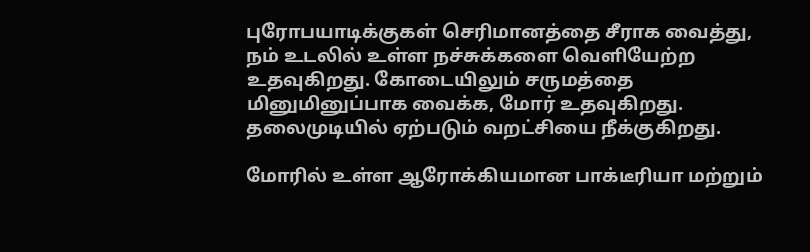புரோபயாடிக்குகள் செரிமானத்தை சீராக வைத்து, நம் உடலில் உள்ள நச்சுக்களை வெளியேற்ற உதவுகிறது. கோடையிலும் சருமத்தை மினுமினுப்பாக வைக்க, மோர் உதவுகிறது. தலைமுடியில் ஏற்படும் வறட்சியை நீக்குகிறது.

மோரில் உள்ள ஆரோக்கியமான பாக்டீரியா மற்றும்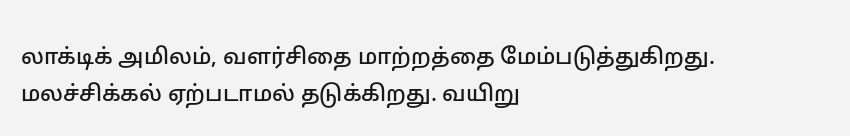லாக்டிக் அமிலம், வளர்சிதை மாற்றத்தை மேம்படுத்துகிறது. மலச்சிக்கல் ஏற்படாமல் தடுக்கிறது. வயிறு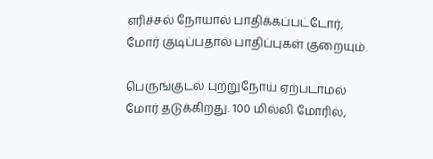எரிச்சல் நோயால் பாதிக்கப்பட்டோர், மோர் குடிப்பதால் பாதிப்புகள் குறையும்.

பெருங்குடல் புற்றுநோய் ஏற்படாமல் மோர் தடுக்கிறது. 100 மில்லி மோரில்,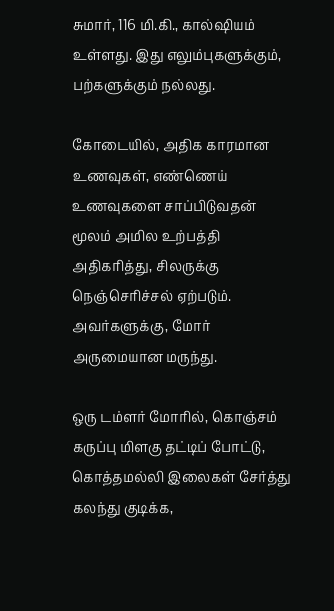சுமார், 116 மி.கி., கால்ஷியம் உள்ளது. இது எலும்புகளுக்கும், பற்களுக்கும் நல்லது.

கோடையில், அதிக காரமான உணவுகள், எண்ணெய் உணவுகளை சாப்பிடுவதன் மூலம் அமில உற்பத்தி அதிகரித்து, சிலருக்கு நெஞ்செரிச்சல் ஏற்படும். அவர்களுக்கு, மோர் அருமையான மருந்து.

ஒரு டம்ளர் மோரில், கொஞ்சம் கருப்பு மிளகு தட்டிப் போட்டு, கொத்தமல்லி இலைகள் சேர்த்து கலந்து குடிக்க,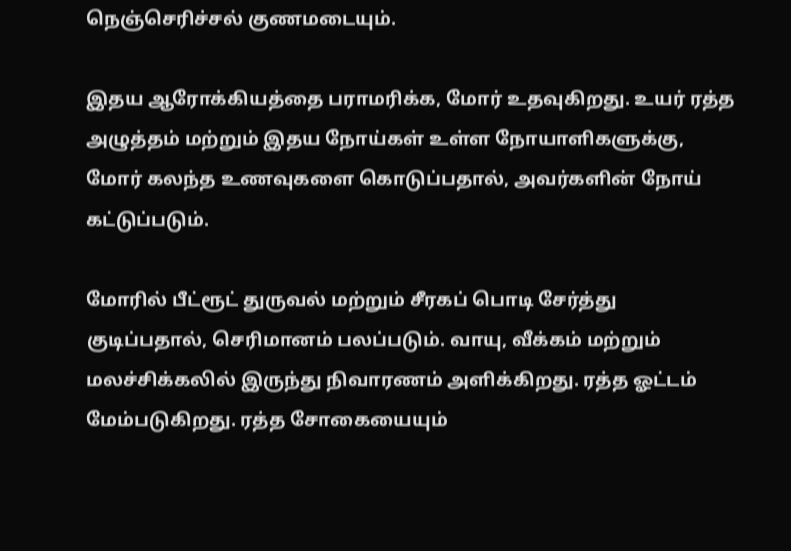நெஞ்செரிச்சல் குணமடையும்.

இதய ஆரோக்கியத்தை பராமரிக்க, மோர் உதவுகிறது. உயர் ரத்த அழுத்தம் மற்றும் இதய நோய்கள் உள்ள நோயாளிகளுக்கு, மோர் கலந்த உணவுகளை கொடுப்பதால், அவர்களின் நோய் கட்டுப்படும்.

மோரில் பீட்ரூட் துருவல் மற்றும் சீரகப் பொடி சேர்த்து குடிப்பதால், செரிமானம் பலப்படும். வாயு, வீக்கம் மற்றும் மலச்சிக்கலில் இருந்து நிவாரணம் அளிக்கிறது. ரத்த ஓட்டம் மேம்படுகிறது. ரத்த சோகையையும்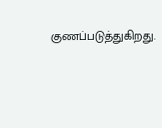குணப்படுத்துகிறது.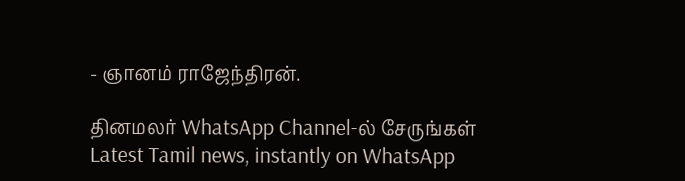- ஞானம் ராஜேந்திரன்.

தினமலர் WhatsApp Channel-ல் சேருங்கள்
Latest Tamil news, instantly on WhatsApp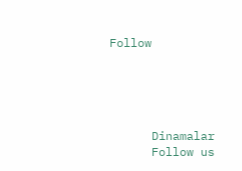Follow





      Dinamalar
      Follow us